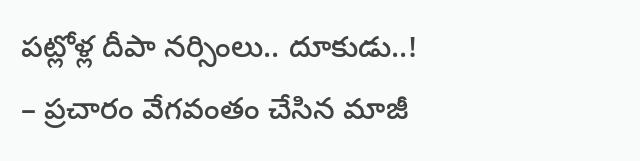పట్లోళ్ల దీపా నర్సింలు.. దూకుడు..!
– ప్రచారం వేగవంతం చేసిన మాజీ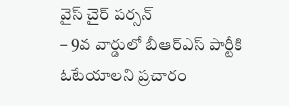వైస్ చైర్ పర్సన్
– 9వ వార్డులో బీఆర్ఎస్ పార్టీకి ఓటేయాలని ప్రచారం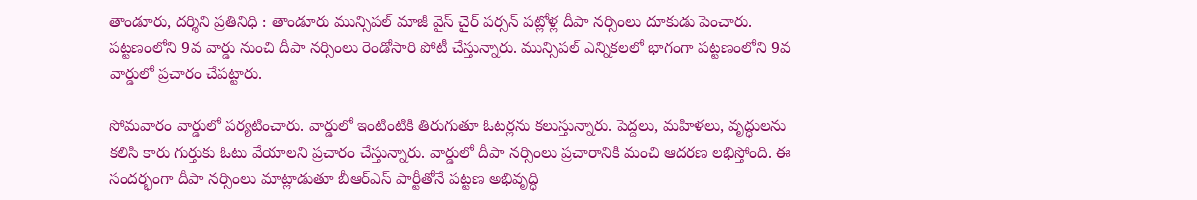తాండూరు, దర్శిని ప్రతినిధి : తాండూరు మున్సిపల్ మాజీ వైస్ చైర్ పర్సన్ పట్లోళ్ల దీపా నర్సింలు దూకుడు పెంచారు. పట్టణంలోని 9వ వార్డు నుంచి దీపా నర్సింలు రెండోసారి పోటీ చేస్తున్నారు. మున్సిపల్ ఎన్నికలలో భాగంగా పట్టణంలోని 9వ వార్డులో ప్రచారం చేపట్టారు.

సోమవారం వార్డులో పర్యటించారు. వార్డులో ఇంటింటికి తిరుగుతూ ఓటర్లను కలుస్తున్నారు. పెద్దలు, మహిళలు, వృద్ధులను కలిసి కారు గుర్తుకు ఓటు వేయాలని ప్రచారం చేస్తున్నారు. వార్డులో దీపా నర్సింలు ప్రచారానికి మంచి ఆదరణ లభిస్తోంది. ఈ సందర్భంగా దీపా నర్సింలు మాట్లాడుతూ బీఆర్ఎస్ పార్టీతోనే పట్టణ అభివృద్ధి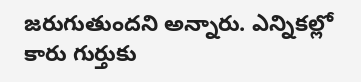జరుగుతుందని అన్నారు. ఎన్నికల్లో కారు గుర్తుకు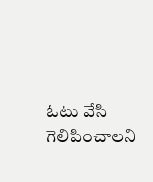ఓటు వేసి గెలిపించాలని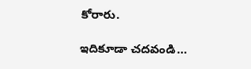కోరారు.

ఇదికూడా చదవండి…